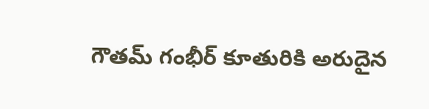గౌతమ్ గంభీర్ కూతురికి అరుదైన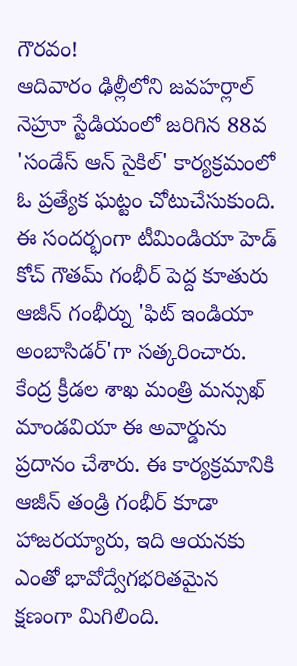గౌరవం!
ఆదివారం ఢిల్లీలోని జవహర్లాల్ నెహ్రూ స్టేడియంలో జరిగిన 88వ 'సండేస్ ఆన్ సైకిల్' కార్యక్రమంలో ఓ ప్రత్యేక ఘట్టం చోటుచేసుకుంది. ఈ సందర్భంగా టీమిండియా హెడ్ కోచ్ గౌతమ్ గంభీర్ పెద్ద కూతురు ఆజీన్ గంభీర్ను 'ఫిట్ ఇండియా అంబాసిడర్'గా సత్కరించారు. కేంద్ర క్రీడల శాఖ మంత్రి మన్సుఖ్ మాండవియా ఈ అవార్డును ప్రదానం చేశారు. ఈ కార్యక్రమానికి ఆజీన్ తండ్రి గంభీర్ కూడా హాజరయ్యారు, ఇది ఆయనకు ఎంతో భావోద్వేగభరితమైన క్షణంగా మిగిలింది.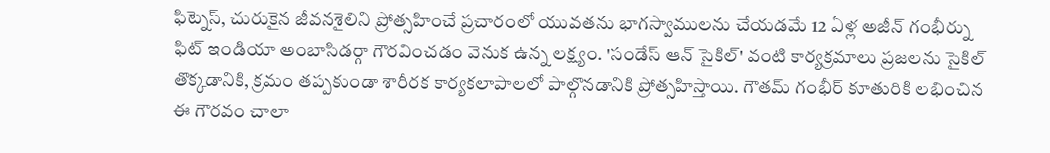ఫిట్నెస్, చురుకైన జీవనశైలిని ప్రోత్సహించే ప్రచారంలో యువతను భాగస్వాములను చేయడమే 12 ఏళ్ల అజీన్ గంభీర్ను ఫిట్ ఇండియా అంబాసిడర్గా గౌరవించడం వెనుక ఉన్న లక్ష్యం. 'సండేస్ ఆన్ సైకిల్' వంటి కార్యక్రమాలు ప్రజలను సైకిల్ తొక్కడానికి, క్రమం తప్పకుండా శారీరక కార్యకలాపాలలో పాల్గొనడానికి ప్రోత్సహిస్తాయి. గౌతమ్ గంభీర్ కూతురికి లభించిన ఈ గౌరవం చాలా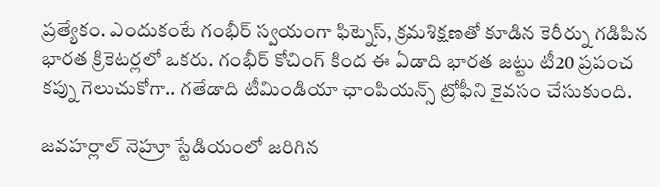ప్రత్యేకం. ఎందుకంటే గంభీర్ స్వయంగా ఫిట్నెస్, క్రమశిక్షణతో కూడిన కెరీర్ను గడిపిన భారత క్రికెటర్లలో ఒకరు. గంభీర్ కోచింగ్ కింద ఈ ఏడాది భారత జట్టు టీ20 ప్రపంచ కప్ను గెలుచుకోగా.. గతేడాది టీమిండియా ఛాంపియన్స్ ట్రోఫీని కైవసం చేసుకుంది.

జవహర్లాల్ నెహ్రూ స్టేడియంలో జరిగిన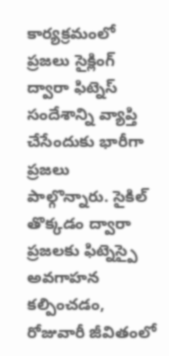కార్యక్రమంలో ప్రజలు సైక్లింగ్ ద్వారా ఫిట్నెస్ సందేశాన్ని వ్యాప్తి చేసేందుకు భారీగా ప్రజలు పాల్గొన్నారు. సైకిల్ తొక్కడం ద్వారా ప్రజలకు ఫిట్నెస్పై అవగాహన కల్పించడం, రోజువారీ జీవితంలో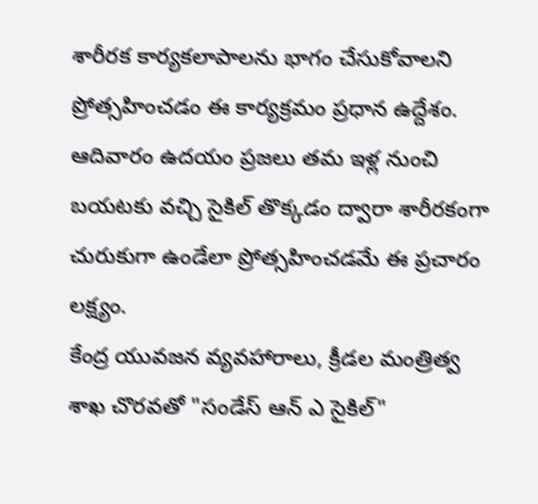శారీరక కార్యకలాపాలను భాగం చేసుకోవాలని ప్రోత్సహించడం ఈ కార్యక్రమం ప్రధాన ఉద్దేశం. ఆదివారం ఉదయం ప్రజలు తమ ఇళ్ల నుంచి బయటకు వచ్చి సైకిల్ తొక్కడం ద్వారా శారీరకంగా చురుకుగా ఉండేలా ప్రోత్సహించడమే ఈ ప్రచారం లక్ష్యం.
కేంద్ర యువజన వ్యవహారాలు, క్రీడల మంత్రిత్వ శాఖ చొరవతో "సండేస్ ఆన్ ఎ సైకిల్"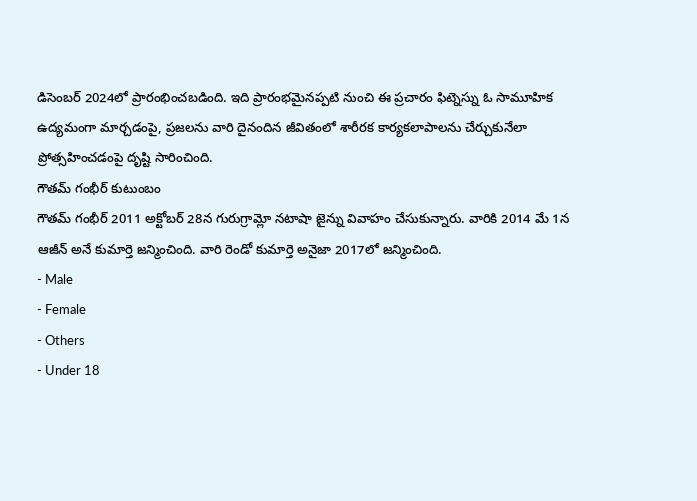డిసెంబర్ 2024లో ప్రారంభించబడింది. ఇది ప్రారంభమైనప్పటి నుంచి ఈ ప్రచారం ఫిట్నెస్ను ఓ సామూహిక ఉద్యమంగా మార్చడంపై, ప్రజలను వారి దైనందిన జీవితంలో శారీరక కార్యకలాపాలను చేర్చుకునేలా ప్రోత్సహించడంపై దృష్టి సారించింది.
గౌతమ్ గంభీర్ కుటుంబం
గౌతమ్ గంభీర్ 2011 అక్టోబర్ 28న గురుగ్రామ్లో నటాషా జైన్ను వివాహం చేసుకున్నారు. వారికి 2014 మే 1న ఆజీన్ అనే కుమార్తె జన్మించింది. వారి రెండో కుమార్తె అనైజా 2017లో జన్మించింది.
- Male
- Female
- Others
- Under 18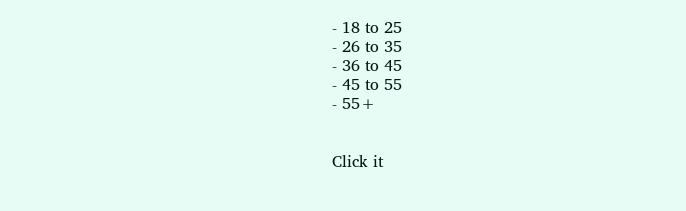- 18 to 25
- 26 to 35
- 36 to 45
- 45 to 55
- 55+


Click it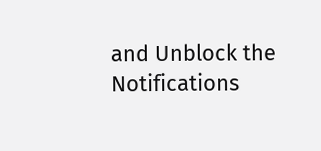and Unblock the Notifications